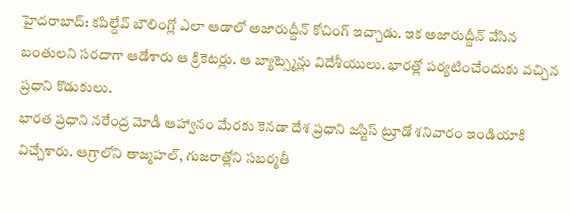హైదరాబాద్: కపిల్దేవ్ బౌలింగ్లో ఎలా ఆడాలో అజారుద్దీన్ కోచింగ్ ఇచ్చాడు. ఇక అజారుద్దీన్ వేసిన బంతులని సరదాగా ఆడేశారు ఆ క్రికెటర్లు. ఆ బ్యాట్స్మెన్లు విదేశీయులు. భారత్లో పర్యటించేందుకు వచ్చిన ప్రధాని కొడుకులు.
భారత ప్రధాని నరేంద్ర మోడీ ఆహ్వానం మేరకు కెనడా దేశ ప్రధాని జస్టిస్ ట్రూడో శనివారం ఇండియాకి విచ్చేశారు. ఆగ్రాలోని తాజ్మహల్, గుజరాత్లోని సబర్మతీ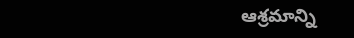ఆశ్రమాన్ని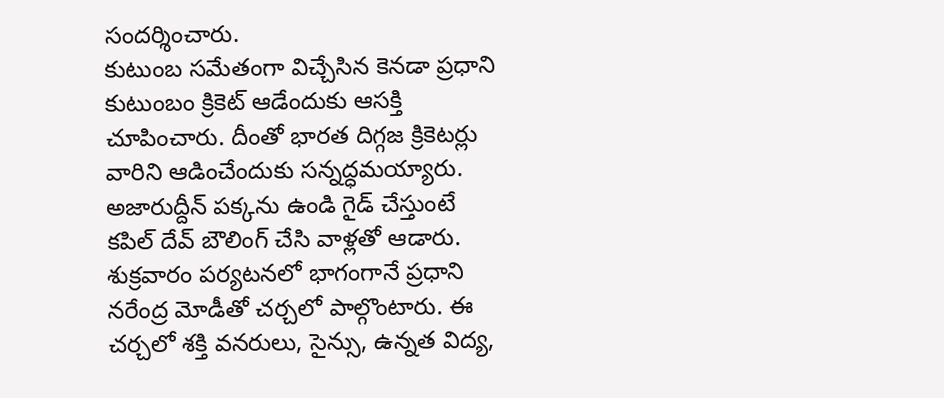సందర్శించారు.
కుటుంబ సమేతంగా విచ్చేసిన కెనడా ప్రధాని కుటుంబం క్రికెట్ ఆడేందుకు ఆసక్తి చూపించారు. దీంతో భారత దిగ్గజ క్రికెటర్లు వారిని ఆడించేందుకు సన్నద్ధమయ్యారు. అజారుద్దీన్ పక్కను ఉండి గైడ్ చేస్తుంటే కపిల్ దేవ్ బౌలింగ్ చేసి వాళ్లతో ఆడారు.
శుక్రవారం పర్యటనలో భాగంగానే ప్రధాని నరేంద్ర మోడీతో చర్చలో పాల్గొంటారు. ఈ చర్చలో శక్తి వనరులు, సైన్సు, ఉన్నత విద్య,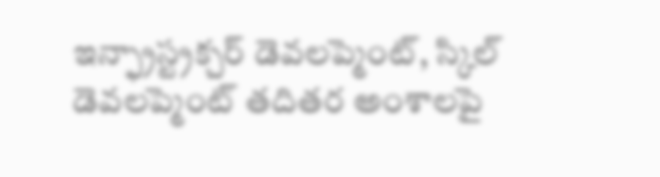ఇన్ఫ్రాస్ట్రక్చర్ డెవలప్మెంట్, స్కిల్ డెవలప్మెంట్ తదితర అంశాలపై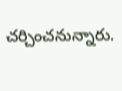చర్చించనున్నారు.